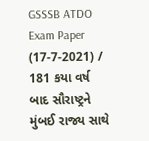GSSSB ATDO Exam Paper (17-7-2021) / 181 કયા વર્ષ બાદ સૌરાષ્ટ્રને મુંબઈ રાજ્ય સાથે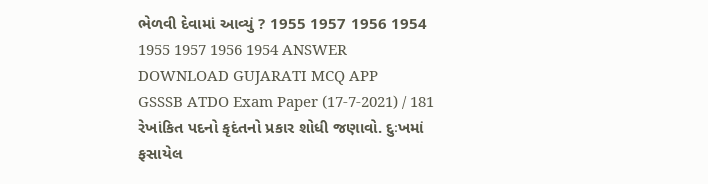ભેળવી દેવામાં આવ્યું ? 1955 1957 1956 1954 1955 1957 1956 1954 ANSWER DOWNLOAD GUJARATI MCQ APP
GSSSB ATDO Exam Paper (17-7-2021) / 181 રેખાંકિત પદનો કૃદંતનો પ્રકાર શોધી જણાવો. દુઃખમાં ફસાયેલ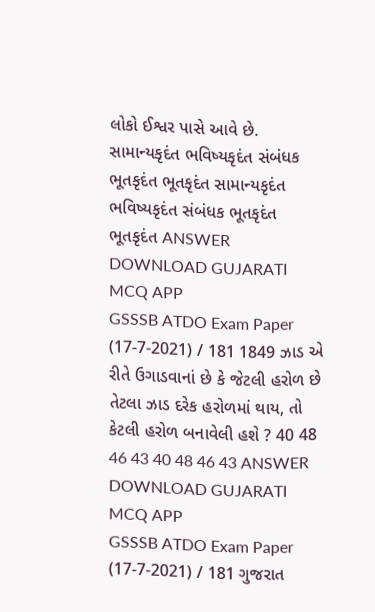લોકો ઈશ્વર પાસે આવે છે. સામાન્યકૃદંત ભવિષ્યકૃદંત સંબંધક ભૂતકૃદંત ભૂતકૃદંત સામાન્યકૃદંત ભવિષ્યકૃદંત સંબંધક ભૂતકૃદંત ભૂતકૃદંત ANSWER DOWNLOAD GUJARATI MCQ APP
GSSSB ATDO Exam Paper (17-7-2021) / 181 1849 ઝાડ એ રીતે ઉગાડવાનાં છે કે જેટલી હરોળ છે તેટલા ઝાડ દરેક હરોળમાં થાય, તો કેટલી હરોળ બનાવેલી હશે ? 40 48 46 43 40 48 46 43 ANSWER DOWNLOAD GUJARATI MCQ APP
GSSSB ATDO Exam Paper (17-7-2021) / 181 ગુજરાત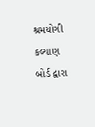શ્રમયોગી કલ્યાણ બોર્ડ દ્વારા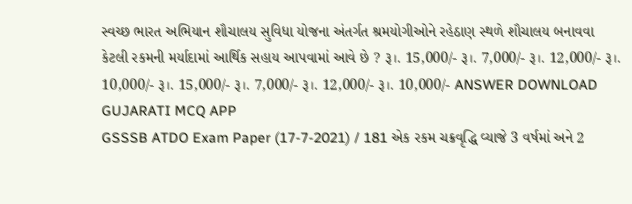સ્વચ્છ ભારત અભિયાન શૌચાલય સુવિધા યોજના અંતર્ગત શ્રમયોગીઓને રહેઠાણ સ્થળે શૌચાલય બનાવવા કેટલી રકમની મર્યાદામાં આર્થિક સહાય આપવામાં આવે છે ? રૂ।. 15,000/- રૂ।. 7,000/- રૂ।. 12,000/- રૂ।. 10,000/- રૂ।. 15,000/- રૂ।. 7,000/- રૂ।. 12,000/- રૂ।. 10,000/- ANSWER DOWNLOAD GUJARATI MCQ APP
GSSSB ATDO Exam Paper (17-7-2021) / 181 એક રકમ ચક્રવૃદ્ધિ વ્યાજે 3 વર્ષમાં અને 2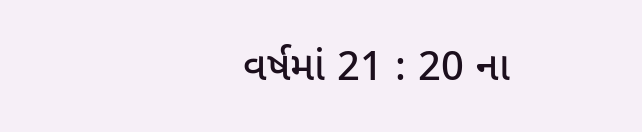વર્ષમાં 21 : 20 ના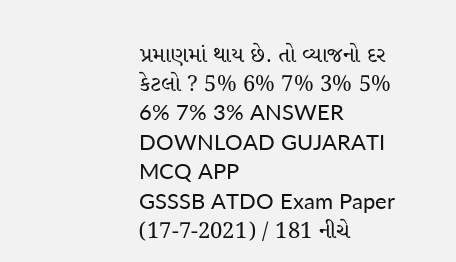પ્રમાણમાં થાય છે. તો વ્યાજનો દર કેટલો ? 5% 6% 7% 3% 5% 6% 7% 3% ANSWER DOWNLOAD GUJARATI MCQ APP
GSSSB ATDO Exam Paper (17-7-2021) / 181 નીચે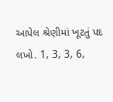આપેલ શ્રેણીમાં ખૂટતું પદ લખો. 1, 3, 3, 6,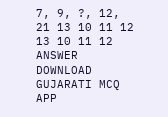7, 9, ?, 12, 21 13 10 11 12 13 10 11 12 ANSWER DOWNLOAD GUJARATI MCQ APP